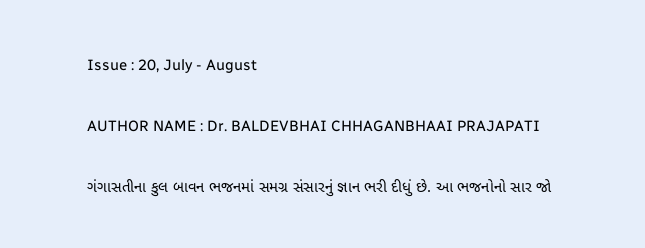Issue : 20, July - August

AUTHOR NAME : Dr. BALDEVBHAI CHHAGANBHAAI PRAJAPATI

ગંગાસતીના કુલ બાવન ભજનમાં સમગ્ર સંસારનું જ્ઞાન ભરી દીધું છે. આ ભજનોનો સાર જો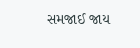સમજાઈ જાય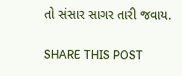તો સંસાર સાગર તારી જવાય.

SHARE THIS POST